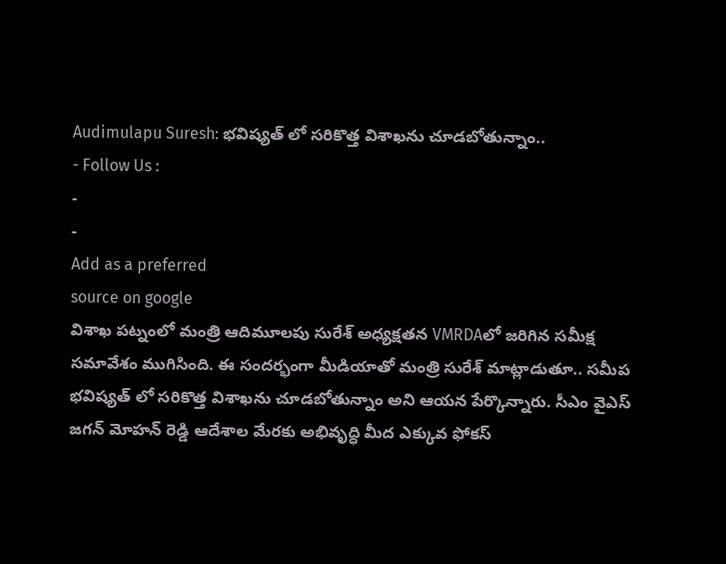Audimulapu Suresh: భవిష్యత్ లో సరికొత్త విశాఖను చూడబోతున్నాం..
- Follow Us :
-
-
Add as a preferred
source on google
విశాఖ పట్నంలో మంత్రి ఆదిమూలపు సురేశ్ అధ్యక్షతన VMRDAలో జరిగిన సమీక్ష సమావేశం ముగిసింది. ఈ సందర్భంగా మీడియాతో మంత్రి సురేశ్ మాట్లాడుతూ.. సమీప భవిష్యత్ లో సరికొత్త విశాఖను చూడబోతున్నాం అని ఆయన పేర్కొన్నారు. సీఎం వైఎస్ జగన్ మోహన్ రెడ్డి ఆదేశాల మేరకు అభివృద్ధి మీద ఎక్కువ ఫోకస్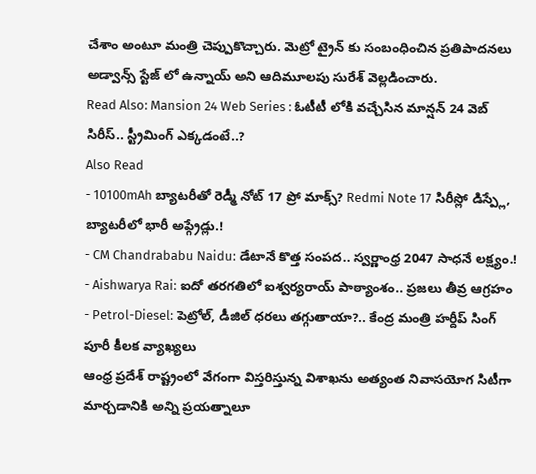చేశాం అంటూ మంత్రి చెప్పుకొచ్చారు. మెట్రో ట్రైన్ కు సంబంధించిన ప్రతిపాదనలు అడ్వాన్స్ స్టేజ్ లో ఉన్నాయ్ అని ఆదిమూలపు సురేశ్ వెల్లడించారు.
Read Also: Mansion 24 Web Series : ఓటీటీ లోకి వచ్చేసిన మాన్షన్ 24 వెబ్ సిరీస్.. స్ట్రీమింగ్ ఎక్కడంటే..?
Also Read
- 10100mAh బ్యాటరీతో రెడ్మీ నోట్ 17 ప్రో మాక్స్? Redmi Note 17 సిరీస్లో డిస్ప్లే, బ్యాటరీలో భారీ అప్గ్రేడ్లు.!
- CM Chandrababu Naidu: డేటానే కొత్త సంపద.. స్వర్ణాంధ్ర 2047 సాధనే లక్ష్యం.!
- Aishwarya Rai: ఐదో తరగతిలో ఐశ్వర్యరాయ్ పాఠ్యాంశం.. ప్రజలు తీవ్ర ఆగ్రహం
- Petrol-Diesel: పెట్రోల్, డీజిల్ ధరలు తగ్గుతాయా?.. కేంద్ర మంత్రి హర్దీప్ సింగ్ పూరీ కీలక వ్యాఖ్యలు
ఆంధ్ర ప్రదేశ్ రాష్ట్రంలో వేగంగా విస్తరిస్తున్న విశాఖను అత్యంత నివాసయోగ సిటీగా మార్చడానికి అన్ని ప్రయత్నాలూ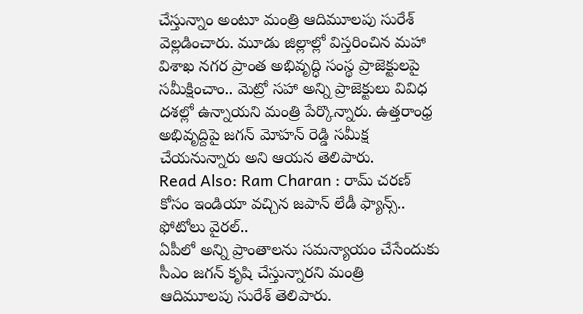చేస్తున్నాం అంటూ మంత్రి ఆదిమూలపు సురేశ్ వెల్లడించారు. మూడు జిల్లాల్లో విస్తరించిన మహా విశాఖ నగర ప్రాంత అభివృద్ధి సంస్థ ప్రాజెక్టులపై సమీక్షించాం.. మెట్రో సహా అన్ని ప్రాజెక్టులు వివిధ దశల్లో ఉన్నాయని మంత్రి పేర్కొన్నారు. ఉత్తరాంధ్ర అభివృద్దిపై జగన్ మోహన్ రెడ్డి సమీక్ష చేయనున్నారు అని ఆయన తెలిపారు.
Read Also: Ram Charan : రామ్ చరణ్ కోసం ఇండియా వచ్చిన జపాన్ లేడీ ఫ్యాన్స్.. ఫోటోలు వైరల్..
ఏపీలో అన్ని ప్రాంతాలను సమన్యాయం చేసేందుకు సీఎం జగన్ కృషి చేస్తున్నారని మంత్రి ఆదిమూలపు సురేశ్ తెలిపారు.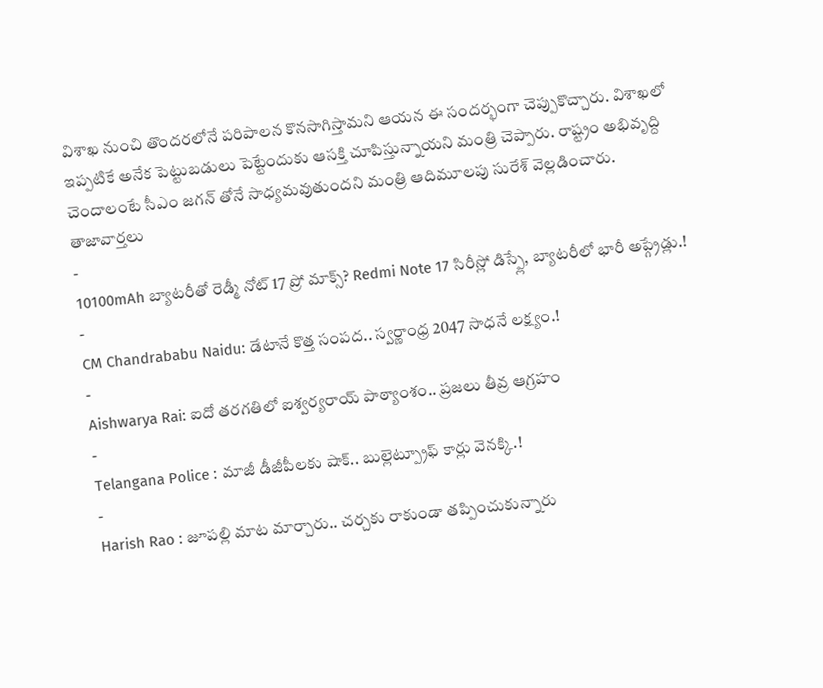విశాఖ నుంచి తొందరలోనే పరిపాలన కొనసాగిస్తామని ఆయన ఈ సందర్భంగా చెప్పుకొచ్చారు. విశాఖలో ఇప్పటికే అనేక పెట్టుబడులు పెట్టేందుకు ఆసక్తి చూపిస్తున్నాయని మంత్రి చెప్పారు. రాష్ట్రం అభివృద్ది చెందాలంటే సీఎం జగన్ తోనే సాధ్యమవుతుందని మంత్రి ఆదిమూలపు సురేశ్ వెల్లడించారు.
తాజావార్తలు
-
10100mAh బ్యాటరీతో రెడ్మీ నోట్ 17 ప్రో మాక్స్? Redmi Note 17 సిరీస్లో డిస్ప్లే, బ్యాటరీలో భారీ అప్గ్రేడ్లు.!
-
CM Chandrababu Naidu: డేటానే కొత్త సంపద.. స్వర్ణాంధ్ర 2047 సాధనే లక్ష్యం.!
-
Aishwarya Rai: ఐదో తరగతిలో ఐశ్వర్యరాయ్ పాఠ్యాంశం.. ప్రజలు తీవ్ర ఆగ్రహం
-
Telangana Police : మాజీ డీజీపీలకు షాక్.. బుల్లెట్ప్రూఫ్ కార్లు వెనక్కి.!
-
Harish Rao : జూపల్లి మాట మార్చారు.. చర్చకు రాకుండా తప్పించుకున్నారు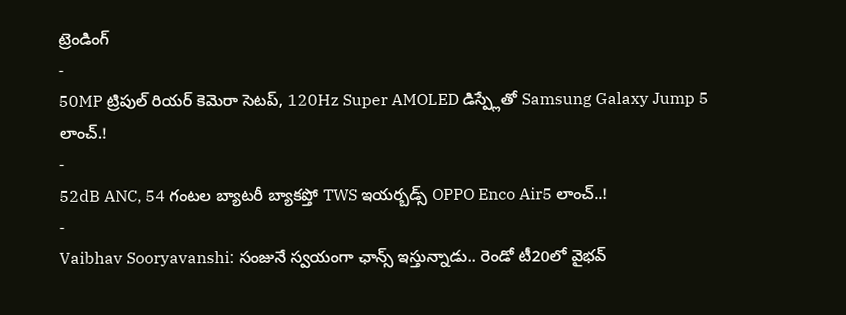ట్రెండింగ్
-
50MP ట్రిపుల్ రియర్ కెమెరా సెటప్, 120Hz Super AMOLED డిస్ప్లేతో Samsung Galaxy Jump 5 లాంచ్.!
-
52dB ANC, 54 గంటల బ్యాటరీ బ్యాకప్తో TWS ఇయర్బడ్స్ OPPO Enco Air5 లాంచ్..!
-
Vaibhav Sooryavanshi: సంజునే స్వయంగా ఛాన్స్ ఇస్తున్నాడు.. రెండో టీ20లో వైభవ్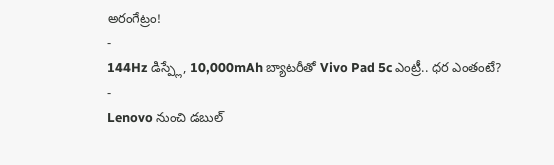అరంగేట్రం!
-
144Hz డిస్ప్లే, 10,000mAh బ్యాటరీతో Vivo Pad 5c ఎంట్రీ.. ధర ఎంతంటే?
-
Lenovo నుంచి డబుల్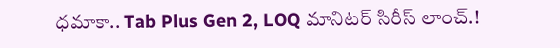ధమాకా.. Tab Plus Gen 2, LOQ మానిటర్ సిరీస్ లాంచ్.!